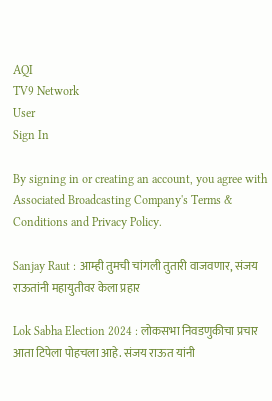AQI
TV9 Network
User
Sign In

By signing in or creating an account, you agree with Associated Broadcasting Company's Terms & Conditions and Privacy Policy.

Sanjay Raut : आम्ही तुमची चांगली तुतारी वाजवणार, संजय राऊतांनी महायुतीवर केला प्रहार

Lok Sabha Election 2024 : लोकसभा निवडणुकीचा प्रचार आता टिपेला पोहचला आहे. संजय राऊत यांनी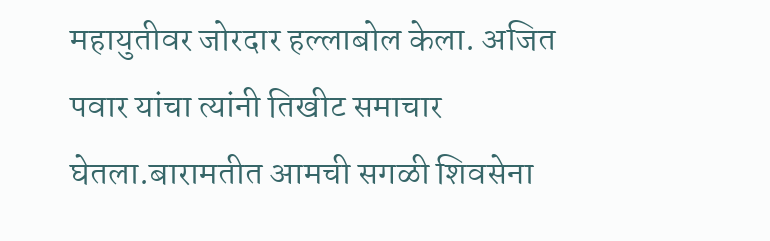महायुतीवर जोरदार हल्लाबोल केला. अजित पवार यांचा त्यांनी तिखीट समाचार घेतला.बारामतीत आमची सगळी शिवसेना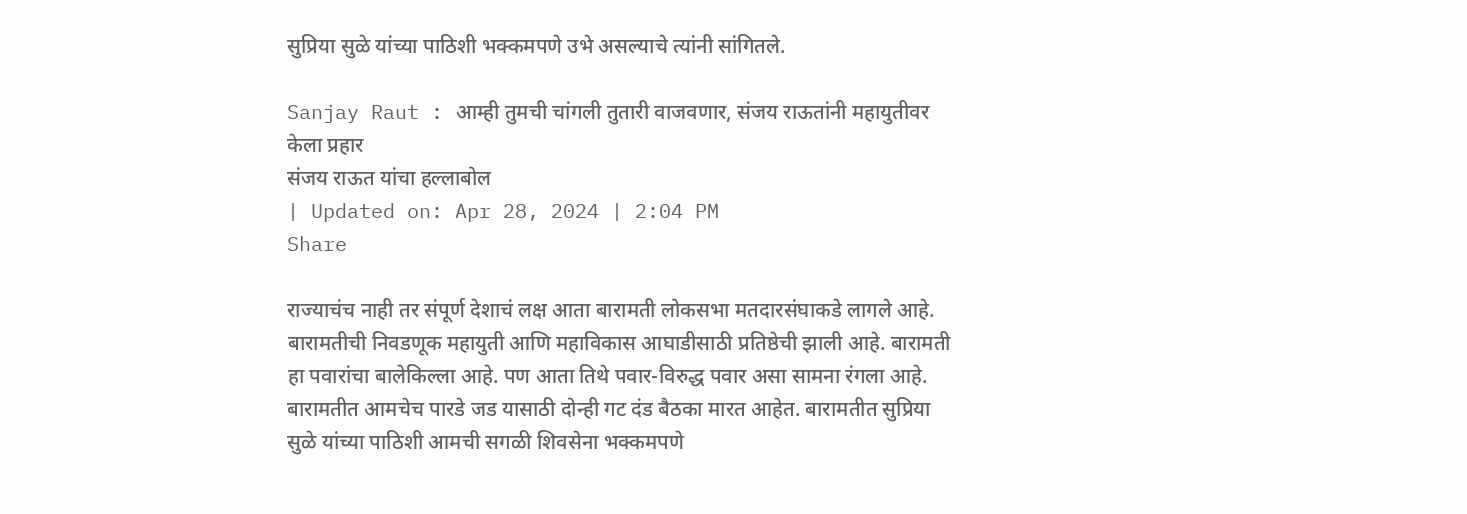सुप्रिया सुळे यांच्या पाठिशी भक्कमपणे उभे असल्याचे त्यांनी सांगितले.

Sanjay Raut : आम्ही तुमची चांगली तुतारी वाजवणार, संजय राऊतांनी महायुतीवर केला प्रहार
संजय राऊत यांचा हल्लाबोल
| Updated on: Apr 28, 2024 | 2:04 PM
Share

राज्याचंच नाही तर संपूर्ण देशाचं लक्ष आता बारामती लोकसभा मतदारसंघाकडे लागले आहे. बारामतीची निवडणूक महायुती आणि महाविकास आघाडीसाठी प्रतिष्ठेची झाली आहे. बारामती हा पवारांचा बालेकिल्ला आहे. पण आता तिथे पवार-विरुद्ध पवार असा सामना रंगला आहे. बारामतीत आमचेच पारडे जड यासाठी दोन्ही गट दंड बैठका मारत आहेत. बारामतीत सुप्रिया सुळे यांच्या पाठिशी आमची सगळी शिवसेना भक्कमपणे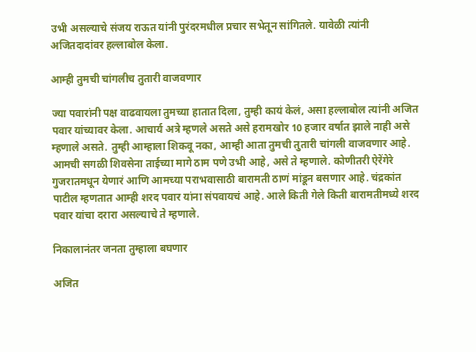उभी असल्याचे संजय राऊत यांनी पुरंदरमधील प्रचार सभेतून सांगितले. यावेळी त्यांनी अजितदादांवर हल्लाबोल केला.

आम्ही तुमची चांगलीच तुतारी वाजवणार

ज्या पवारांनी पक्ष वाढवायला तुमच्या हातात दिला, तुम्ही कायं केलं, असा हल्लाबोल त्यांनी अजित पवार यांच्यावर केला. आचार्य अत्रे म्हणले असते असे हरामखोर 10 हजार वर्षात झाले नाही असे म्हणाले असते. तुम्ही आम्हाला शिकवू नका, आम्ही आता तुमची तुतारी चांगली वाजवणार आहे. आमची सगळी शिवसेना ताईच्या मागे ठाम पणे उभी आहे, असे ते म्हणाले. कोणीतरी ऐरेंगेरे गुजरातमधून येणारं आणि आमच्या पराभवासाठी बारामती ठाणं मांडून बसणार आहे. चंद्रकांत पाटील म्हणतात आम्ही शरद पवार यांना संपवायचं आहे. आले किती गेले किती बारामतीमध्ये शरद पवार यांचा दरारा असल्याचे ते म्हणाले.

निकालानंतर जनता तुम्हाला बघणार

अजित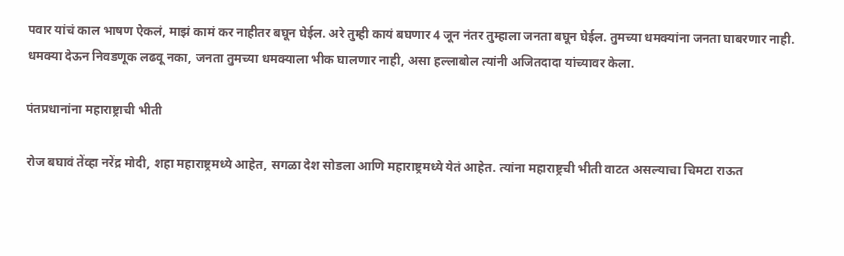पवार यांचं काल भाषण ऐकलं, माझं कामं कर नाहीतर बघून घेईल. अरे तुम्ही कायं बघणार 4 जून नंतर तुम्हाला जनता बघून घेईल. तुमच्या धमक्यांना जनता घाबरणार नाही. धमक्या देऊन निवडणूक लढवू नका, जनता तुमच्या धमक्याला भीक घालणार नाही, असा हल्लाबोल त्यांनी अजितदादा यांच्यावर केला.

पंतप्रधानांना महाराष्ट्राची भीती

रोज बघावं तेंव्हा नरेंद्र मोदी, शहा महाराष्ट्रमध्ये आहेत, सगळा देश सोडला आणि महाराष्ट्रमध्ये येतं आहेत. त्यांना महाराष्ट्रची भीती वाटत असल्याचा चिमटा राऊत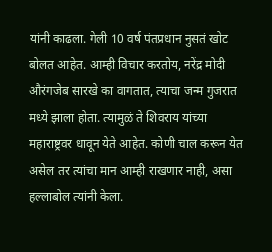यांनी काढला. गेली 10 वर्ष पंतप्रधान नुसतं खोट बोलत आहेत. आम्ही विचार करतोय, नरेंद्र मोदी औरंगजेब सारखे का वागतात, त्याचा जन्म गुजरात मध्ये झाला होता. त्यामुळं ते शिवराय यांच्या महाराष्ट्रवर धावून येते आहेत. कोणी चाल करून येत असेल तर त्यांचा मान आम्ही राखणार नाही, असा हल्लाबोल त्यांनी केला.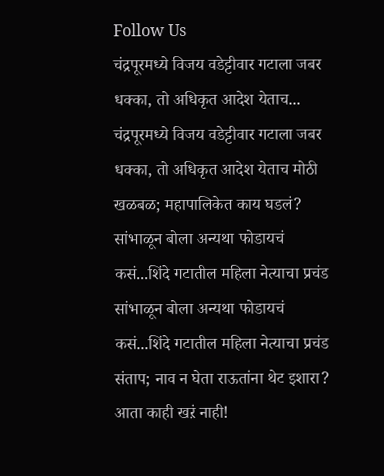Follow Us
चंद्रपूरमध्ये विजय वडेट्टीवार गटाला जबर धक्का, तो अधिकृत आदेश येताच...
चंद्रपूरमध्ये विजय वडेट्टीवार गटाला जबर धक्का, तो अधिकृत आदेश येताच मोठी खळबळ; महापालिकेत काय घडलं?
सांभाळून बोला अन्यथा फोडायचं कसं...शिंदे गटातील महिला नेत्याचा प्रचंड
सांभाळून बोला अन्यथा फोडायचं कसं...शिंदे गटातील महिला नेत्याचा प्रचंड संताप; नाव न घेता राऊतांना थेट इशारा?
आता काही खऱं नाही!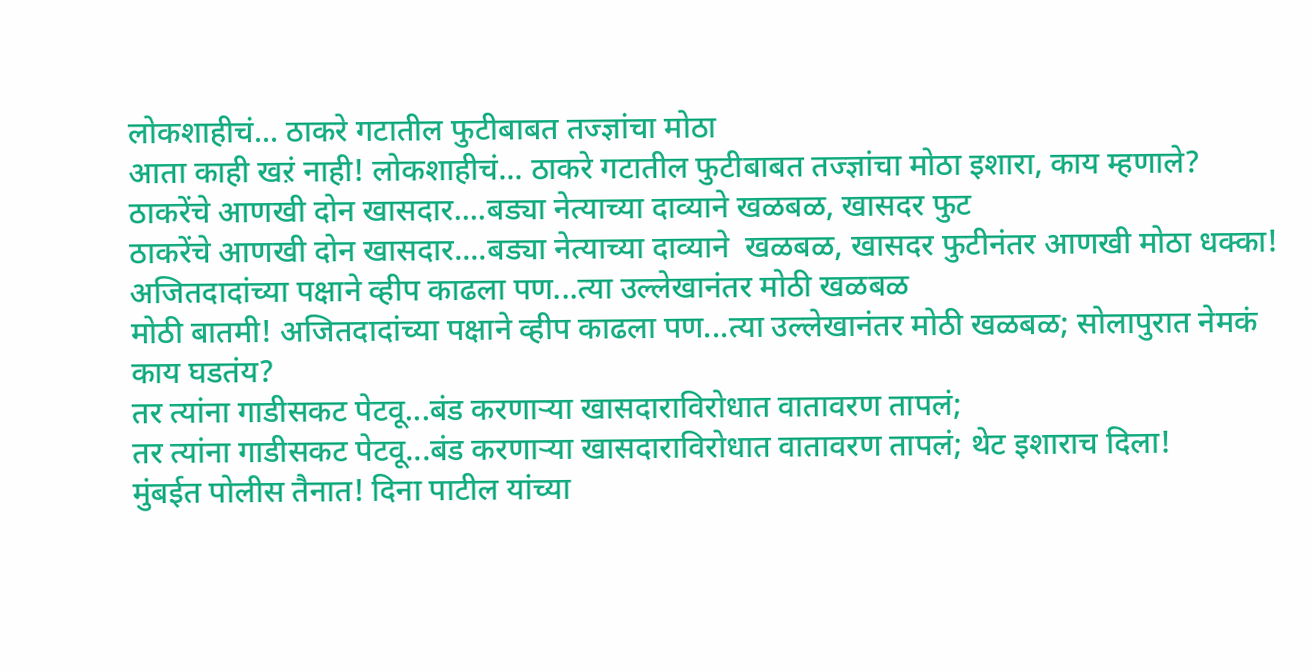लोकशाहीचं... ठाकरे गटातील फुटीबाबत तज्ज्ञांचा मोठा
आता काही खऱं नाही! लोकशाहीचं... ठाकरे गटातील फुटीबाबत तज्ज्ञांचा मोठा इशारा, काय म्हणाले?
ठाकरेंचे आणखी दोन खासदार....बड्या नेत्याच्या दाव्याने खळबळ, खासदर फुट
ठाकरेंचे आणखी दोन खासदार....बड्या नेत्याच्या दाव्याने  खळबळ, खासदर फुटीनंतर आणखी मोठा धक्का!
अजितदादांच्या पक्षाने व्हीप काढला पण...त्या उल्लेखानंतर मोठी खळबळ
मोठी बातमी! अजितदादांच्या पक्षाने व्हीप काढला पण...त्या उल्लेखानंतर मोठी खळबळ; सोलापुरात नेमकं काय घडतंय?
तर त्यांना गाडीसकट पेटवू...बंड करणाऱ्या खासदाराविरोधात वातावरण तापलं;
तर त्यांना गाडीसकट पेटवू...बंड करणाऱ्या खासदाराविरोधात वातावरण तापलं; थेट इशाराच दिला!
मुंबईत पोलीस तैनात! दिना पाटील यांच्या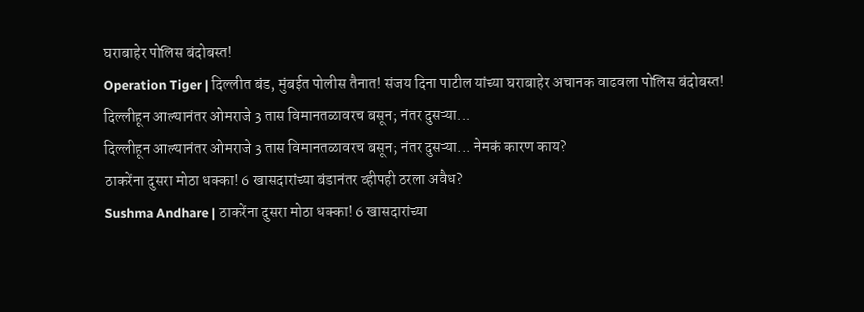घराबाहेर पोलिस बंदोबस्त!
Operation Tiger | दिल्लीत बंड, मुंबईत पोलीस तैनात! संजय दिना पाटील यांच्या घराबाहेर अचानक वाढवला पोलिस बंदोबस्त!
दिल्लीहून आल्यानंतर ओमराजे 3 तास विमानतळावरच बसून; नंतर दुसऱ्या...
दिल्लीहून आल्यानंतर ओमराजे 3 तास विमानतळावरच बसून; नंतर दुसऱ्या... नेमकं कारण काय?
ठाकरेंना दुसरा मोठा धक्का! 6 खासदारांच्या बंडानंतर व्हीपही ठरला अवैध?
Sushma Andhare | ठाकरेंना दुसरा मोठा धक्का! 6 खासदारांच्या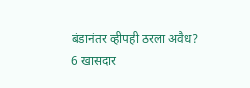बंडानंतर व्हीपही ठरला अवैध?
6 खासदार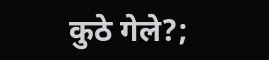कुठे गेले?;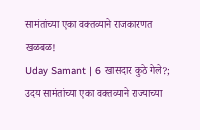सामंतांच्या एका वक्तव्याने राजकारणत खळबळ!
Uday Samant | 6 खासदार कुठे गेले?; उदय सामंतांच्या एका वक्तव्याने राज्याच्या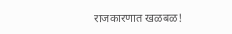राजकारणात खळबळ!